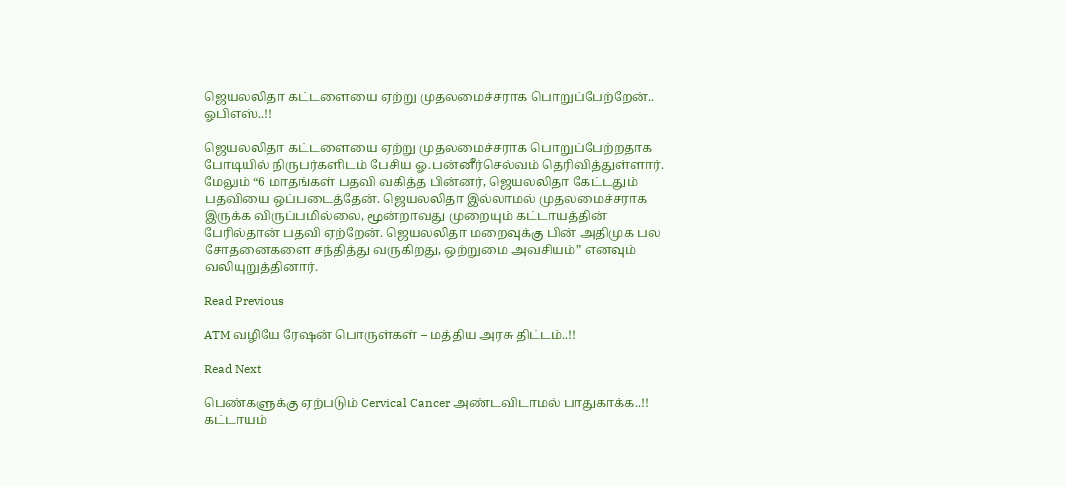ஜெயலலிதா கட்டளையை ஏற்று முதலமைச்சராக பொறுப்பேற்றேன்.. ஓபிஎஸ்..!!

ஜெயலலிதா கட்டளையை ஏற்று முதலமைச்சராக பொறுப்பேற்றதாக போடியில் நிருபர்களிடம் பேசிய ஓ.பன்னீர்செல்வம் தெரிவித்துள்ளார். மேலும் “6 மாதங்கள் பதவி வகித்த பின்னர், ஜெயலலிதா கேட்டதும் பதவியை ஒப்படைத்தேன். ஜெயலலிதா இல்லாமல் முதலமைச்சராக இருக்க விருப்பமில்லை, மூன்றாவது முறையும் கட்டாயத்தின் பேரில்தான் பதவி ஏற்றேன். ஜெயலலிதா மறைவுக்கு பின் அதிமுக பல சோதனைகளை சந்தித்து வருகிறது, ஒற்றுமை அவசியம்” எனவும் வலியுறுத்தினார்.

Read Previous

ATM வழியே ரேஷன் பொருள்கள் – மத்திய அரசு திட்டம்..!!

Read Next

பெண்களுக்கு ஏற்படும் Cervical Cancer அண்டவிடாமல் பாதுகாக்க..!! கட்டாயம்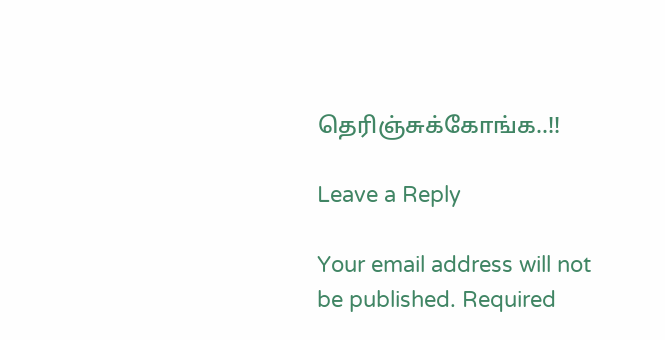தெரிஞ்சுக்கோங்க..!!

Leave a Reply

Your email address will not be published. Required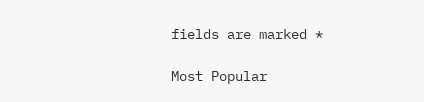fields are marked *

Most Popular